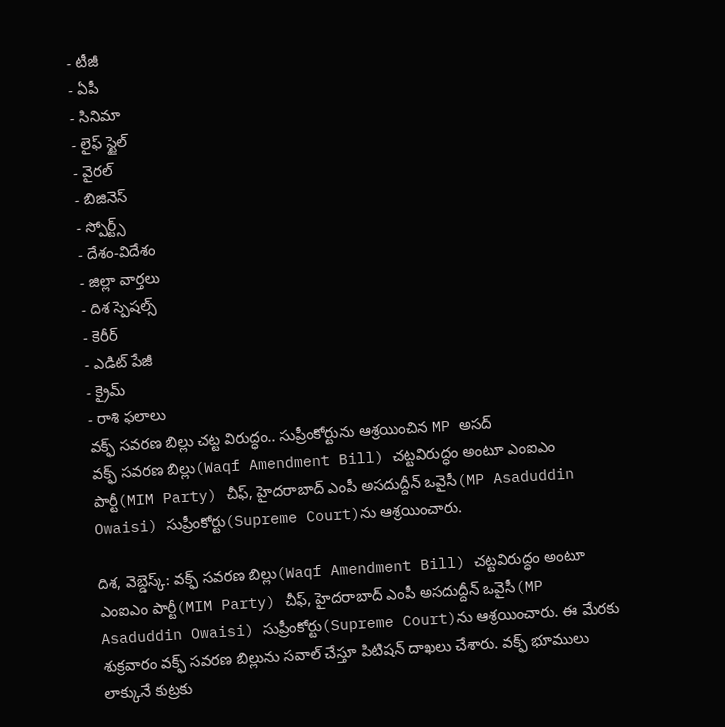- టీజీ
- ఏపీ
- సినిమా
- లైఫ్ స్టైల్
- వైరల్
- బిజినెస్
- స్పోర్ట్స్
- దేశం-విదేశం
- జిల్లా వార్తలు
- దిశ స్పెషల్స్
- కెరీర్
- ఎడిట్ పేజీ
- క్రైమ్
- రాశి ఫలాలు
వక్ఫ్ సవరణ బిల్లు చట్ట విరుద్ధం.. సుప్రీంకోర్టును ఆశ్రయించిన MP అసద్
వక్ఫ్ సవరణ బిల్లు(Waqf Amendment Bill) చట్టవిరుద్ధం అంటూ ఎంఐఎం పార్టీ(MIM Party) చీఫ్, హైదరాబాద్ ఎంపీ అసదుద్దీన్ ఒవైసీ(MP Asaduddin Owaisi) సుప్రీంకోర్టు(Supreme Court)ను ఆశ్రయించారు.

దిశ, వెబ్డెస్క్: వక్ఫ్ సవరణ బిల్లు(Waqf Amendment Bill) చట్టవిరుద్ధం అంటూ ఎంఐఎం పార్టీ(MIM Party) చీఫ్, హైదరాబాద్ ఎంపీ అసదుద్దీన్ ఒవైసీ(MP Asaduddin Owaisi) సుప్రీంకోర్టు(Supreme Court)ను ఆశ్రయించారు. ఈ మేరకు శుక్రవారం వక్ఫ్ సవరణ బిల్లును సవాల్ చేస్తూ పిటిషన్ దాఖలు చేశారు. వక్ఫ్ భూములు లాక్కునే కుట్రకు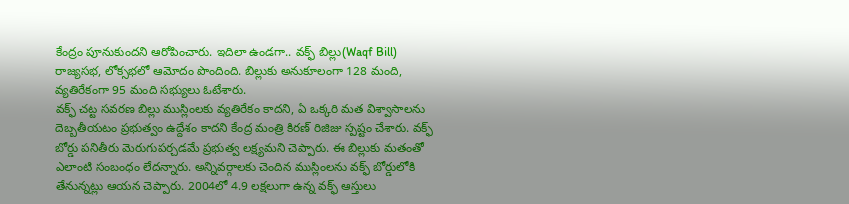కేంద్రం పూనుకుందని ఆరోపించారు. ఇదిలా ఉండగా.. వక్ఫ్ బిల్లు(Waqf Bill) రాజ్యసభ, లోక్సభలో ఆమోదం పొందింది. బిల్లుకు అనుకూలంగా 128 మంది, వ్యతిరేకంగా 95 మంది సభ్యులు ఓటేశారు.
వక్ఫ్ చట్ట సవరణ బిల్లు ముస్లింలకు వ్యతిరేకం కాదని, ఏ ఒక్కరి మత విశ్వాసాలను దెబ్బతీయటం ప్రభుత్వం ఉద్దేశం కాదని కేంద్ర మంత్రి కిరణ్ రిజిజు స్పష్టం చేశారు. వక్ఫ్ బోర్డు పనితీరు మెరుగుపర్చడమే ప్రభుత్వ లక్ష్యమని చెప్పారు. ఈ బిల్లుకు మతంతో ఎలాంటి సంబంధం లేదన్నారు. అన్నివర్గాలకు చెందిన ముస్లింలను వక్ఫ్ బోర్డులోకి తేనున్నట్లు ఆయన చెప్పారు. 2004లో 4.9 లక్షలుగా ఉన్న వక్ఫ్ ఆస్తులు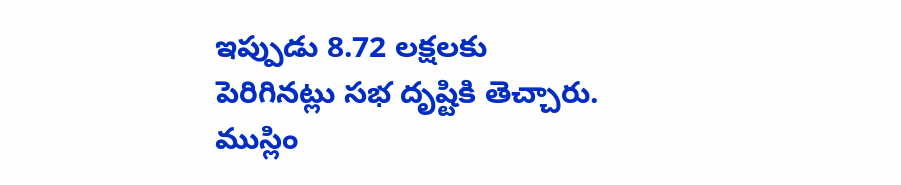ఇప్పుడు 8.72 లక్షలకు పెరిగినట్లు సభ దృష్టికి తెచ్చారు. ముస్లిం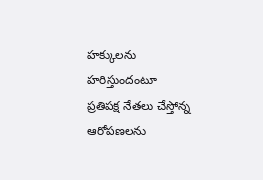హక్కులను హరిస్తుందంటూ ప్రతిపక్ష నేతలు చేస్తోన్న ఆరోపణలను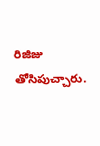రిజిజు తోసిపుచ్చారు.